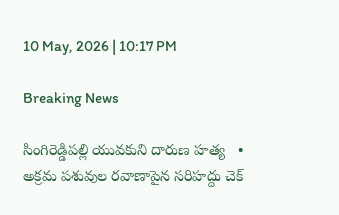10 May, 2026 | 10:17 PM

Breaking News

సింగిరెడ్డిపల్లి యువకుని దారుణ హత్య   •   అక్రమ పశువుల రవాణాపైన సరిహద్దు చెక్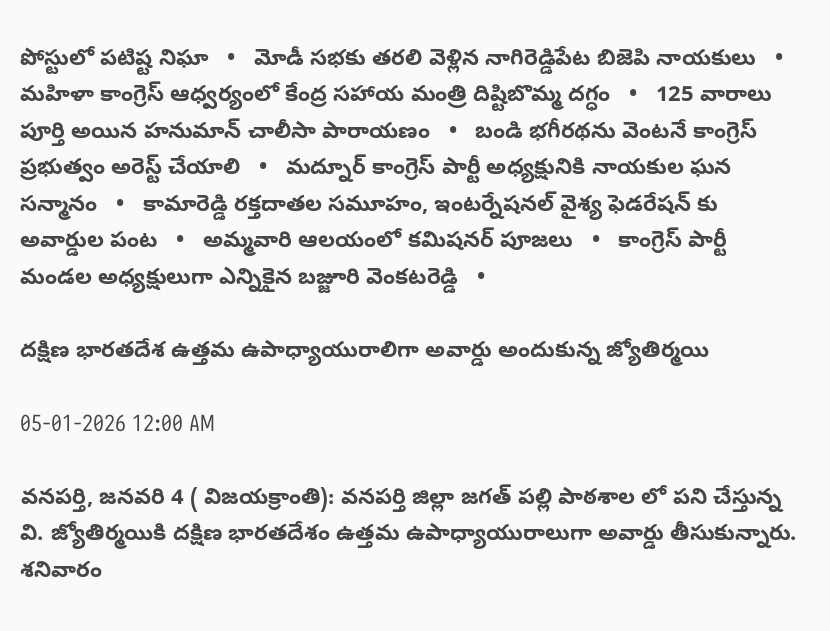పోస్టులో పటిష్ట నిఘా   •   మోడీ సభకు తరలి వెళ్లిన నాగిరెడ్డిపేట బిజెపి నాయకులు   •   మహిళా కాంగ్రెస్ ఆధ్వర్యంలో కేంద్ర సహాయ మంత్రి దిష్టిబొమ్మ దగ్ధం   •   125 వారాలు పూర్తి అయిన హనుమాన్ చాలీసా పారాయణం   •   బండి భగీరథను వెంటనే కాంగ్రెస్ ప్రభుత్వం అరెస్ట్ చేయాలి   •   మద్నూర్ కాంగ్రెస్ పార్టీ అధ్యక్షునికి నాయకుల ఘన సన్మానం   •   కామారెడ్డి రక్తదాతల సమూహం, ఇంటర్నేషనల్ వైశ్య ఫెడరేషన్ కు అవార్డుల పంట   •   అమ్మవారి ఆలయంలో కమిషనర్ పూజలు   •   కాంగ్రెస్ పార్టీ మండల అధ్యక్షులుగా ఎన్నికైన బజ్జూరి వెంకటరెడ్డి   •

దక్షిణ భారతదేశ ఉత్తమ ఉపాధ్యాయురాలిగా అవార్డు అందుకున్న జ్యోతిర్మయి

05-01-2026 12:00 AM

వనపర్తి, జనవరి 4 ( విజయక్రాంతి): వనపర్తి జిల్లా జగత్ పల్లి పాఠశాల లో పని చేస్తున్న వి. జ్యోతిర్మయికి దక్షిణ భారతదేశం ఉత్తమ ఉపాధ్యాయురాలుగా అవార్డు తీసుకున్నారు. శనివారం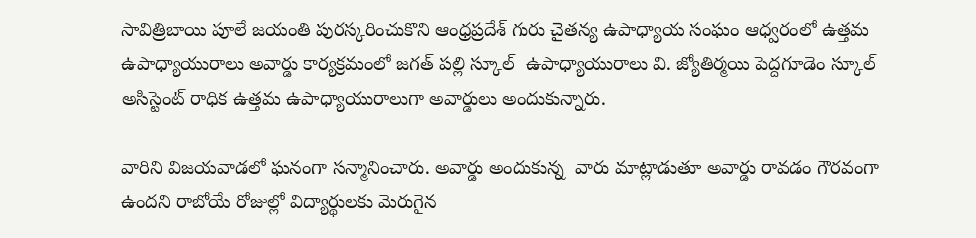సావిత్రిబాయి పూలే జయంతి పురస్కరించుకొని ఆంధ్రప్రదేశ్ గురు చైతన్య ఉపాధ్యాయ సంఘం ఆధ్వరంలో ఉత్తమ ఉపాధ్యాయురాలు అవార్డు కార్యక్రమంలో జగత్ పల్లి స్కూల్  ఉపాధ్యాయురాలు వి. జ్యోతిర్మయి పెద్దగూడెం స్కూల్ అసిస్టెంట్ రాధిక ఉత్తమ ఉపాధ్యాయురాలుగా అవార్డులు అందుకున్నారు.

వారిని విజయవాడలో ఘనంగా సన్మానించారు. అవార్డు అందుకున్న  వారు మాట్లాడుతూ అవార్డు రావడం గౌరవంగా ఉందని రాబోయే రోజుల్లో విద్యార్థులకు మెరుగైన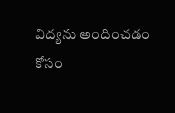విద్యను అందించడం కోసం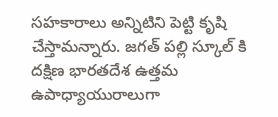సహకారాలు అన్నిటిని పెట్టి కృషి చేస్తామన్నారు. జగత్ పల్లి స్కూల్ కి దక్షిణ భారతదేశ ఉత్తమ ఉపాధ్యాయురాలుగా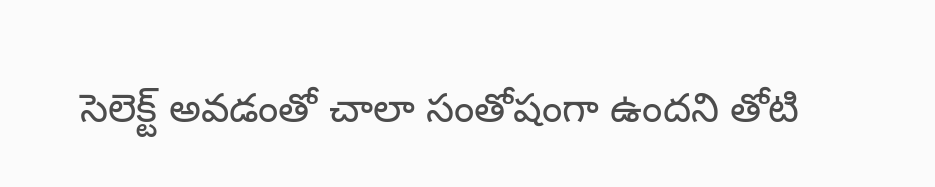సెలెక్ట్ అవడంతో చాలా సంతోషంగా ఉందని తోటి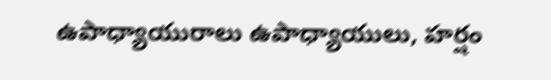ఉపాధ్యాయురాలు ఉపాధ్యాయులు, హర్షం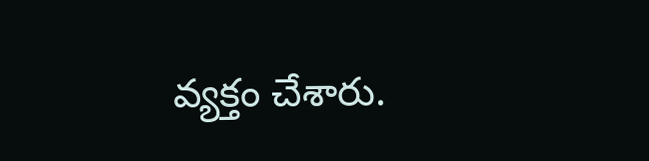వ్యక్తం చేశారు.